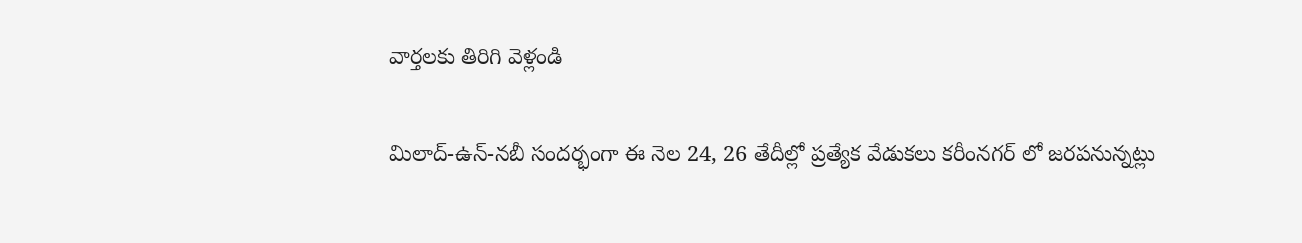వార్తలకు తిరిగి వెళ్లండి

మిలాద్-ఉన్-నబీ సందర్భంగా ఈ నెల 24, 26 తేదీల్లో ప్రత్యేక వేడుకలు కరీంనగర్ లో జరపనున్నట్లు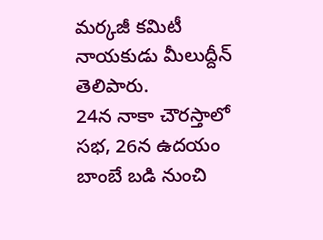మర్కజీ కమిటీ నాయకుడు మీలుద్దీన్ తెలిపారు.
24న నాకా చౌరస్తాలో సభ, 26న ఉదయం బాంబే బడి నుంచి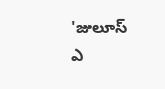'జులూస్ ఎ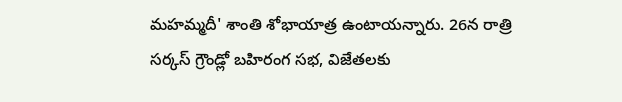మహమ్మదీ' శాంతి శోభాయాత్ర ఉంటాయన్నారు. 26న రాత్రి సర్కస్ గ్రౌండ్లో బహిరంగ సభ, విజేతలకు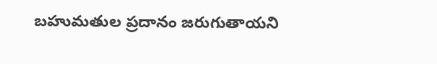బహుమతుల ప్రదానం జరుగుతాయని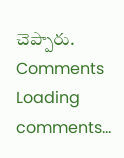చెప్పారు.
Comments
Loading comments...